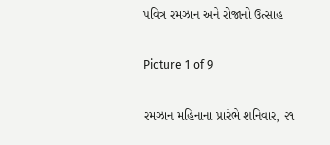પવિત્ર રમઝાન અને રોજાનો ઉત્સાહ

Picture 1 of 9

રમઝાન મહિનાના પ્રારંભે શનિવાર, ૨૧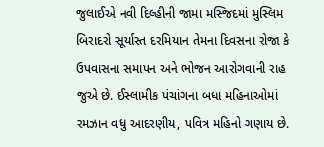જુલાઈએ નવી દિલ્હીની જામા મસ્જિદમાં મુસ્લિમ બિરાદરો સૂર્યાસ્ત દરમિયાન તેમના દિવસના રોજા કે ઉપવાસના સમાપન અને ભોજન આરોગવાની રાહ જુએ છે. ઈસ્લામીક પંચાંગના બધા મહિનાઓમાં રમઝાન વધુ આદરણીય, પવિત્ર મહિનો ગણાય છે.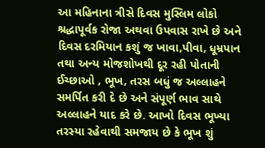આ મહિનાના ત્રીસે દિવસ મુસ્લિમ લોકો શ્રદ્ધાપૂર્વક રોજા અથવા ઉપવાસ રાખે છે અને દિવસ દરમિયાન કશું જ ખાવા,પીવા, ધૂમ્રપાન તથા અન્ય મોજશોખથી દૂર રહી પોતાની ઈચ્છાઓ , ભૂખ, તરસ બધું જ અલ્લાહને સમર્પિત કરી દે છે અને સંપૂર્ણ ભાવ સાથે અલ્લાહને યાદ કરે છે. આખો દિવસ ભૂખ્યા તરસ્યા રહેવાથી સમજાય છે કે ભૂખ શું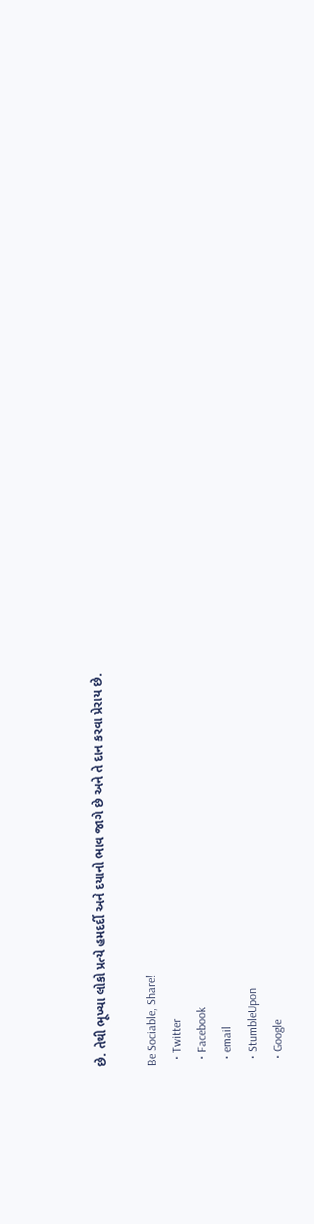છે. તેથી ભૂખ્યા લોકો પ્રત્યે હમદર્દી અને દયાનો ભાવ જાગે છે અને તે દાન કરવા પ્રેરાય છે.

Be Sociable, Share!
  • Twitter
  • Facebook
  • email
  • StumbleUpon
  • Google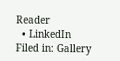Reader
  • LinkedIn
Filed in: Gallery